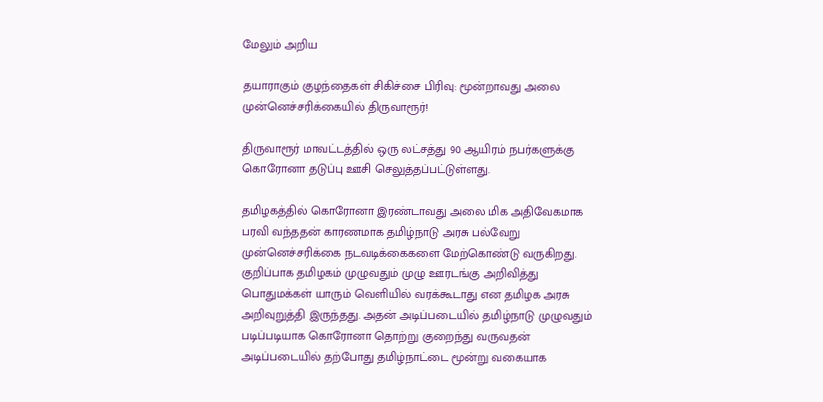மேலும் அறிய

தயாராகும் குழந்தைகள் சிகிச்சை பிரிவு: மூன்றாவது அலை முன்னெச்சரிக்கையில் திருவாரூர்!

திருவாரூர் மாவட்டத்தில் ஒரு லட்சத்து 90 ஆயிரம் நபர்களுக்கு கொரோனா தடுப்பு ஊசி செலுத்தப்பட்டுள்ளது.

தமிழகத்தில் கொரோனா இரண்டாவது அலை மிக அதிவேகமாக பரவி வந்ததன் காரணமாக தமிழ்நாடு அரசு பல்வேறு முன்னெச்சரிக்கை நடவடிக்கைகளை மேற்கொண்டு வருகிறது. குறிப்பாக தமிழகம் முழுவதும் முழு ஊரடங்கு அறிவித்து பொதுமக்கள் யாரும் வெளியில் வரக்கூடாது என தமிழக அரசு அறிவுறுத்தி இருந்தது. அதன் அடிப்படையில் தமிழ்நாடு முழுவதும் படிப்படியாக கொரோனா தொற்று குறைந்து வருவதன் அடிப்படையில் தற்போது தமிழ்நாட்டை மூன்று வகையாக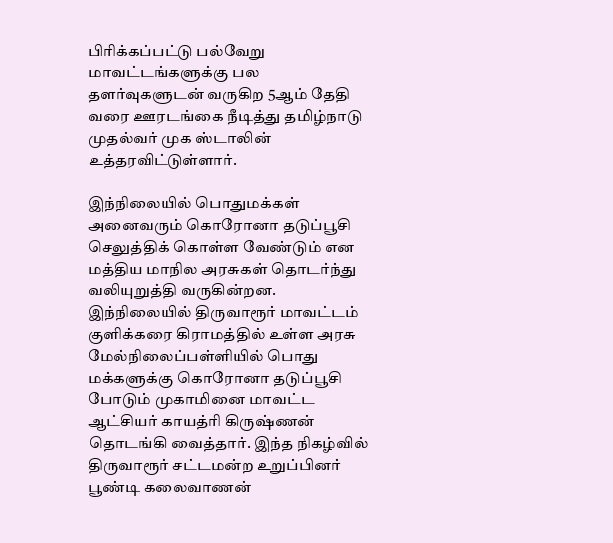பிரிக்கப்பட்டு பல்வேறு மாவட்டங்களுக்கு பல தளர்வுகளுடன் வருகிற 5ஆம் தேதி வரை ஊரடங்கை நீடித்து தமிழ்நாடு முதல்வர் முக ஸ்டாலின் உத்தரவிட்டுள்ளார்.

இந்நிலையில் பொதுமக்கள் அனைவரும் கொரோனா தடுப்பூசி செலுத்திக் கொள்ள வேண்டும் என மத்திய மாநில அரசுகள் தொடர்ந்து வலியுறுத்தி வருகின்றன. இந்நிலையில் திருவாரூர் மாவட்டம் குளிக்கரை கிராமத்தில் உள்ள அரசு மேல்நிலைப்பள்ளியில் பொது மக்களுக்கு கொரோனா தடுப்பூசி போடும் முகாமினை மாவட்ட ஆட்சியர் காயத்ரி கிருஷ்ணன் தொடங்கி வைத்தார். இந்த நிகழ்வில் திருவாரூர் சட்டமன்ற உறுப்பினர் பூண்டி கலைவாணன்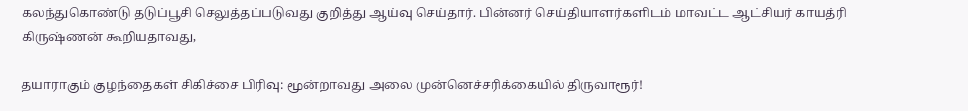கலந்துகொண்டு தடுப்பூசி செலுத்தப்படுவது குறித்து ஆய்வு செய்தார். பின்னர் செய்தியாளர்களிடம் மாவட்ட ஆட்சியர் காயத்ரி கிருஷ்ணன் கூறியதாவது,

தயாராகும் குழந்தைகள் சிகிச்சை பிரிவு: மூன்றாவது அலை முன்னெச்சரிக்கையில் திருவாரூர்!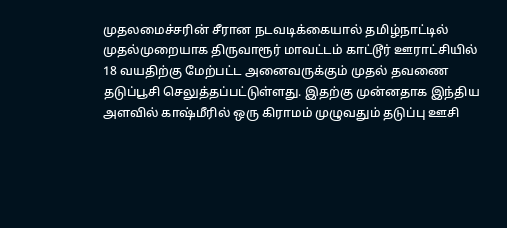முதலமைச்சரின் சீரான நடவடிக்கையால் தமிழ்நாட்டில் முதல்முறையாக திருவாரூர் மாவட்டம் காட்டூர் ஊராட்சியில் 18 வயதிற்கு மேற்பட்ட அனைவருக்கும் முதல் தவணை தடுப்பூசி செலுத்தப்பட்டுள்ளது. இதற்கு முன்னதாக இந்திய அளவில் காஷ்மீரில் ஒரு கிராமம் முழுவதும் தடுப்பு ஊசி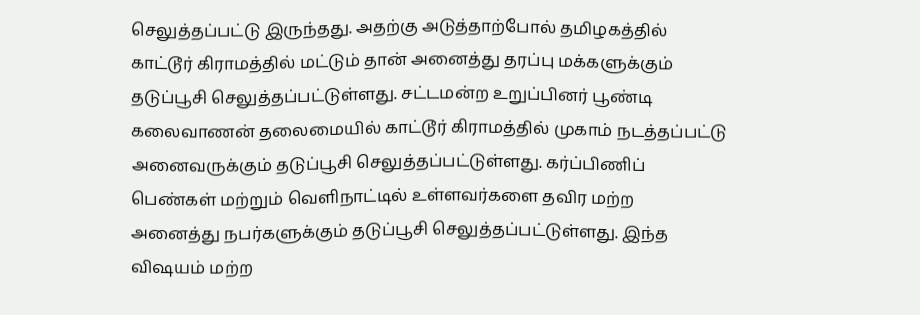செலுத்தப்பட்டு இருந்தது. அதற்கு அடுத்தாற்போல் தமிழகத்தில் காட்டூர் கிராமத்தில் மட்டும் தான் அனைத்து தரப்பு மக்களுக்கும் தடுப்பூசி செலுத்தப்பட்டுள்ளது. சட்டமன்ற உறுப்பினர் பூண்டி கலைவாணன் தலைமையில் காட்டூர் கிராமத்தில் முகாம் நடத்தப்பட்டு அனைவருக்கும் தடுப்பூசி செலுத்தப்பட்டுள்ளது. கர்ப்பிணிப் பெண்கள் மற்றும் வெளிநாட்டில் உள்ளவர்களை தவிர மற்ற அனைத்து நபர்களுக்கும் தடுப்பூசி செலுத்தப்பட்டுள்ளது. இந்த விஷயம் மற்ற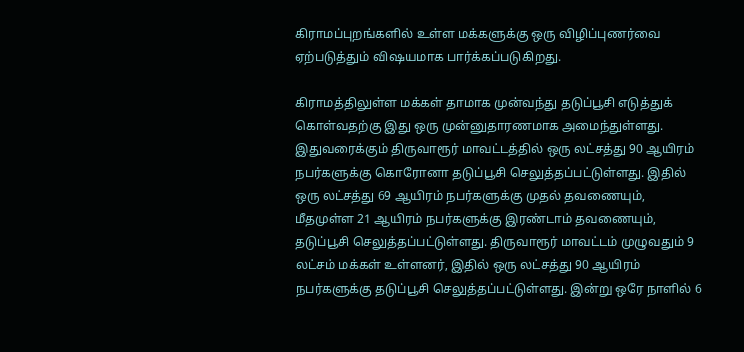கிராமப்புறங்களில் உள்ள மக்களுக்கு ஒரு விழிப்புணர்வை ஏற்படுத்தும் விஷயமாக பார்க்கப்படுகிறது.

கிராமத்திலுள்ள மக்கள் தாமாக முன்வந்து தடுப்பூசி எடுத்துக் கொள்வதற்கு இது ஒரு முன்னுதாரணமாக அமைந்துள்ளது. இதுவரைக்கும் திருவாரூர் மாவட்டத்தில் ஒரு லட்சத்து 90 ஆயிரம் நபர்களுக்கு கொரோனா தடுப்பூசி செலுத்தப்பட்டுள்ளது. இதில் ஒரு லட்சத்து 69 ஆயிரம் நபர்களுக்கு முதல் தவணையும், மீதமுள்ள 21 ஆயிரம் நபர்களுக்கு இரண்டாம் தவணையும், தடுப்பூசி செலுத்தப்பட்டுள்ளது. திருவாரூர் மாவட்டம் முழுவதும் 9 லட்சம் மக்கள் உள்ளனர், இதில் ஒரு லட்சத்து 90 ஆயிரம் நபர்களுக்கு தடுப்பூசி செலுத்தப்பட்டுள்ளது. இன்று ஒரே நாளில் 6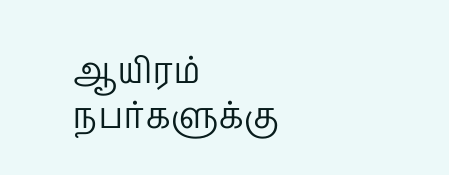ஆயிரம் நபர்களுக்கு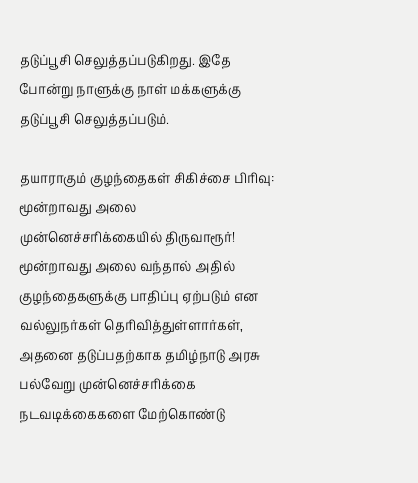தடுப்பூசி செலுத்தப்படுகிறது. இதே போன்று நாளுக்கு நாள் மக்களுக்கு தடுப்பூசி செலுத்தப்படும்.

தயாராகும் குழந்தைகள் சிகிச்சை பிரிவு: மூன்றாவது அலை முன்னெச்சரிக்கையில் திருவாரூர்!
மூன்றாவது அலை வந்தால் அதில் குழந்தைகளுக்கு பாதிப்பு ஏற்படும் என வல்லுநர்கள் தெரிவித்துள்ளார்கள், அதனை தடுப்பதற்காக தமிழ்நாடு அரசு பல்வேறு முன்னெச்சரிக்கை நடவடிக்கைகளை மேற்கொண்டு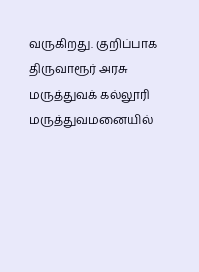வருகிறது. குறிப்பாக திருவாரூர் அரசு மருத்துவக் கல்லூரி மருத்துவமனையில்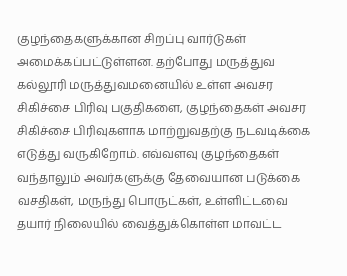குழந்தைகளுக்கான சிறப்பு வார்டுகள் அமைக்கப்பட்டுள்ளன. தற்போது மருத்துவ கல்லூரி மருத்துவமனையில் உள்ள அவசர சிகிச்சை பிரிவு பகுதிகளை, குழந்தைகள் அவசர சிகிச்சை பிரிவுகளாக மாற்றுவதற்கு நடவடிக்கை எடுத்து வருகிறோம். எவ்வளவு குழந்தைகள் வந்தாலும் அவர்களுக்கு தேவையான படுக்கை வசதிகள், மருந்து பொருட்கள், உள்ளிட்டவை தயார் நிலையில் வைத்துக்கொள்ள மாவட்ட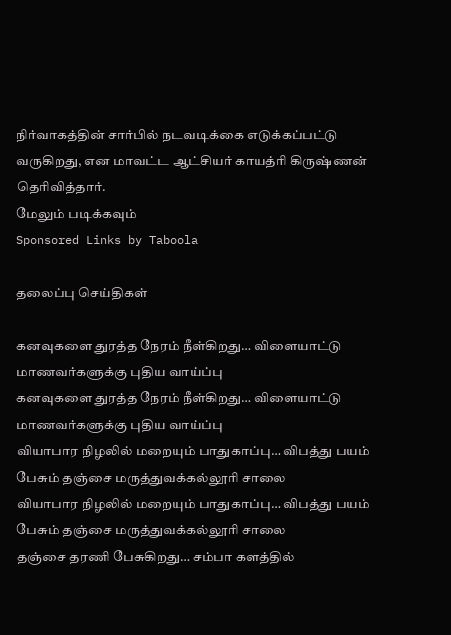நிர்வாகத்தின் சார்பில் நடவடிக்கை எடுக்கப்பட்டு வருகிறது, என மாவட்ட ஆட்சியர் காயத்ரி கிருஷ்ணன் தெரிவித்தார்.
மேலும் படிக்கவும்
Sponsored Links by Taboola

தலைப்பு செய்திகள்

கனவுகளை துரத்த நேரம் நீள்கிறது… விளையாட்டு மாணவர்களுக்கு புதிய வாய்ப்பு
கனவுகளை துரத்த நேரம் நீள்கிறது… விளையாட்டு மாணவர்களுக்கு புதிய வாய்ப்பு
வியாபார நிழலில் மறையும் பாதுகாப்பு… விபத்து பயம் பேசும் தஞ்சை மருத்துவக்கல்லூரி சாலை
வியாபார நிழலில் மறையும் பாதுகாப்பு… விபத்து பயம் பேசும் தஞ்சை மருத்துவக்கல்லூரி சாலை
தஞ்சை தரணி பேசுகிறது… சம்பா களத்தில்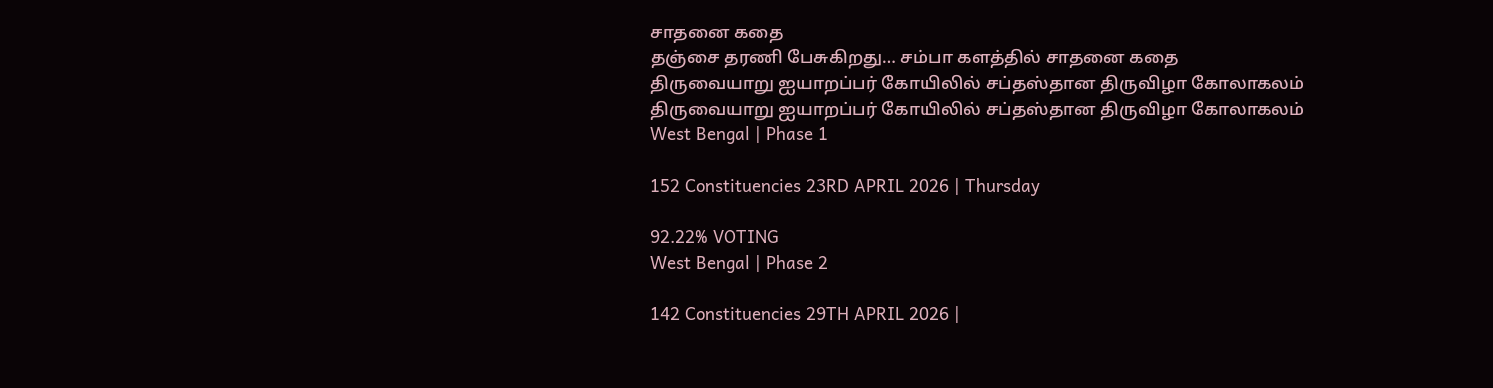சாதனை கதை
தஞ்சை தரணி பேசுகிறது… சம்பா களத்தில் சாதனை கதை
திருவையாறு ஐயாறப்பர் கோயிலில் சப்தஸ்தான திருவிழா கோலாகலம்
திருவையாறு ஐயாறப்பர் கோயிலில் சப்தஸ்தான திருவிழா கோலாகலம்
West Bengal | Phase 1

152 Constituencies 23RD APRIL 2026 | Thursday

92.22% VOTING
West Bengal | Phase 2

142 Constituencies 29TH APRIL 2026 |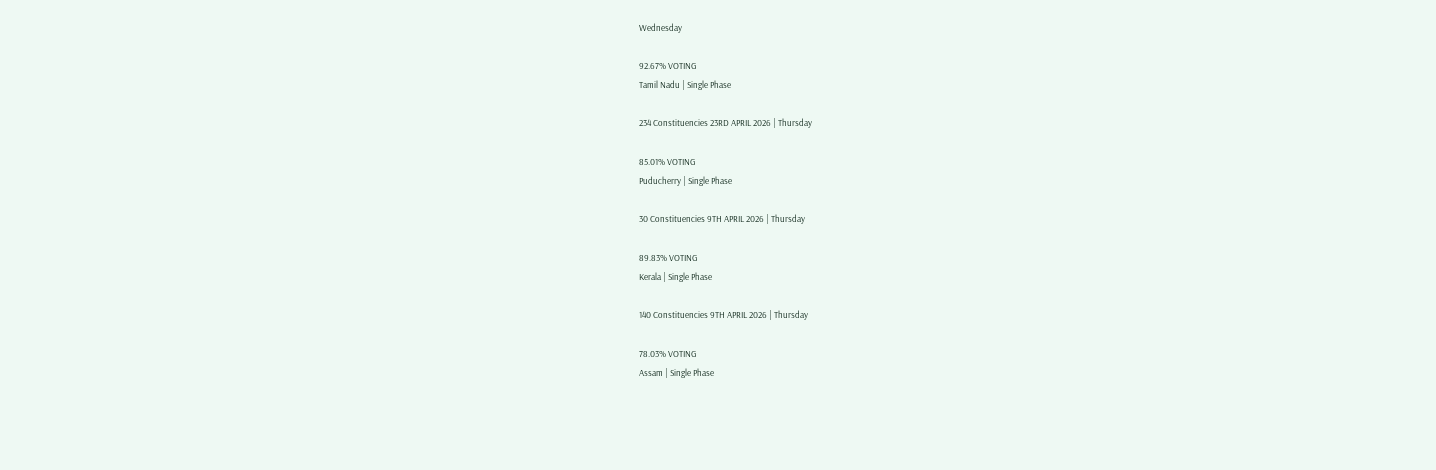Wednesday

92.67% VOTING
Tamil Nadu | Single Phase

234 Constituencies 23RD APRIL 2026 | Thursday

85.01% VOTING
Puducherry | Single Phase

30 Constituencies 9TH APRIL 2026 | Thursday

89.83% VOTING
Kerala | Single Phase

140 Constituencies 9TH APRIL 2026 | Thursday

78.03% VOTING
Assam | Single Phase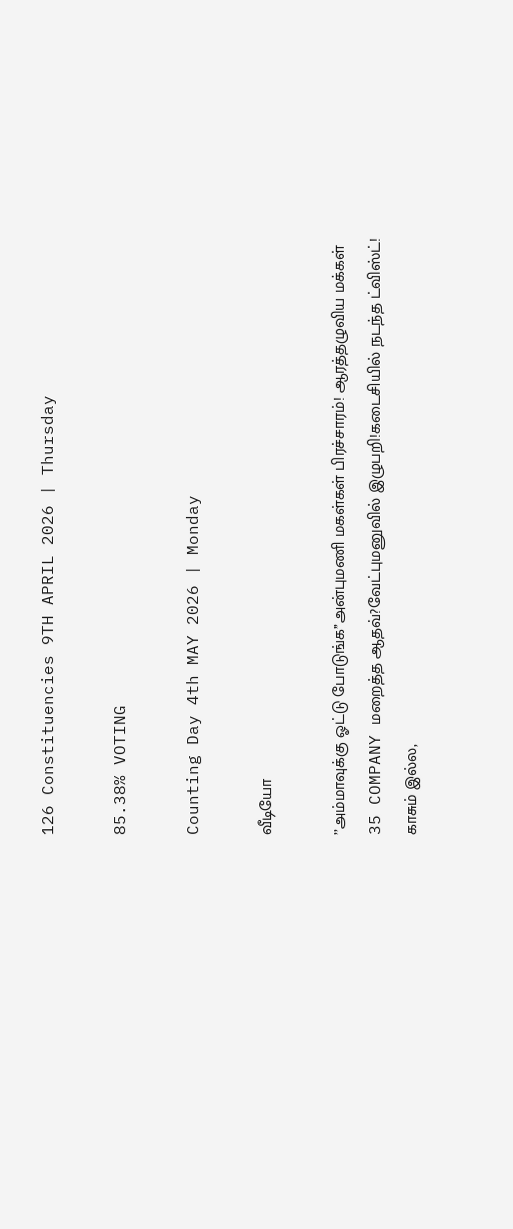126 Constituencies 9TH APRIL 2026 | Thursday

85.38% VOTING

Counting Day 4th MAY 2026 | Monday

வீடியோ

’’அம்மாவுக்கு ஓட்டு போடுங்க’’அன்புமணி மகள்கள் பிரச்சாரம்! ஆரத்தழுவிய மக்கள்
35 COMPANY மறைத்த ஆதவ்?வேட்புமனுவில் இழுபறி!கடைசியில் நடந்த ட்விஸ்ட்!
காசும் இல்ல,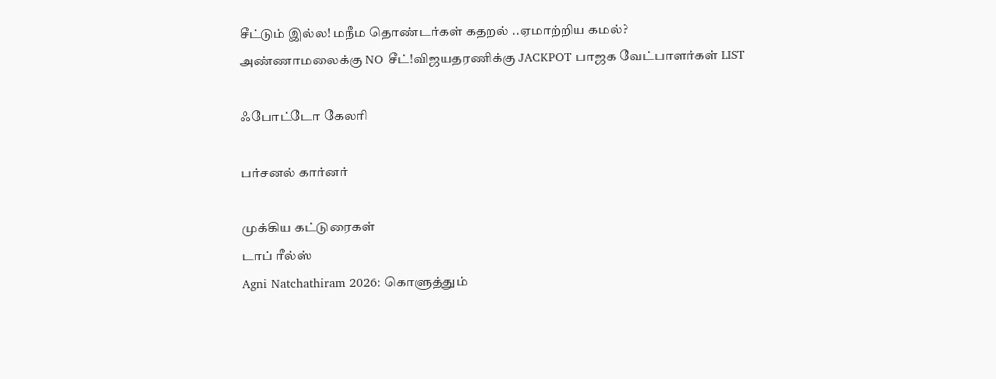சீட்டும் இல்ல! மநீம தொண்டர்கள் கதறல் ..ஏமாற்றிய கமல்?
அண்ணாமலைக்கு NO சீட்!விஜயதரணிக்கு JACKPOT பாஜக வேட்பாளர்கள் LIST

ஃபோட்டோ கேலரி

பர்சனல் கார்னர்

முக்கிய கட்டுரைகள்
டாப் ரீல்ஸ்
Agni Natchathiram 2026: கொளுத்தும்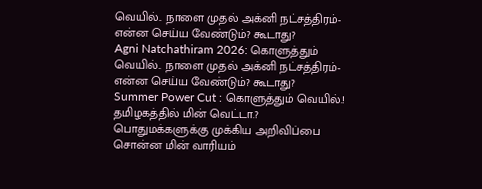வெயில்.. நாளை முதல் அக்னி நட்சத்திரம்- என்ன செய்ய வேண்டும்? கூடாது?
Agni Natchathiram 2026: கொளுத்தும் வெயில்.. நாளை முதல் அக்னி நட்சத்திரம்- என்ன செய்ய வேண்டும்? கூடாது?
Summer Power Cut : கொளுத்தும் வெயில்.! தமிழகத்தில் மின் வெட்டா.? பொதுமக்களுக்கு முக்கிய அறிவிப்பை சொன்ன மின் வாரியம்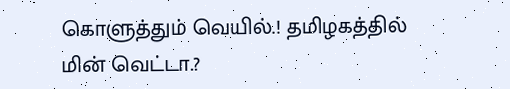கொளுத்தும் வெயில்.! தமிழகத்தில் மின் வெட்டா.?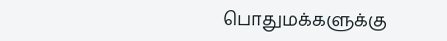பொதுமக்களுக்கு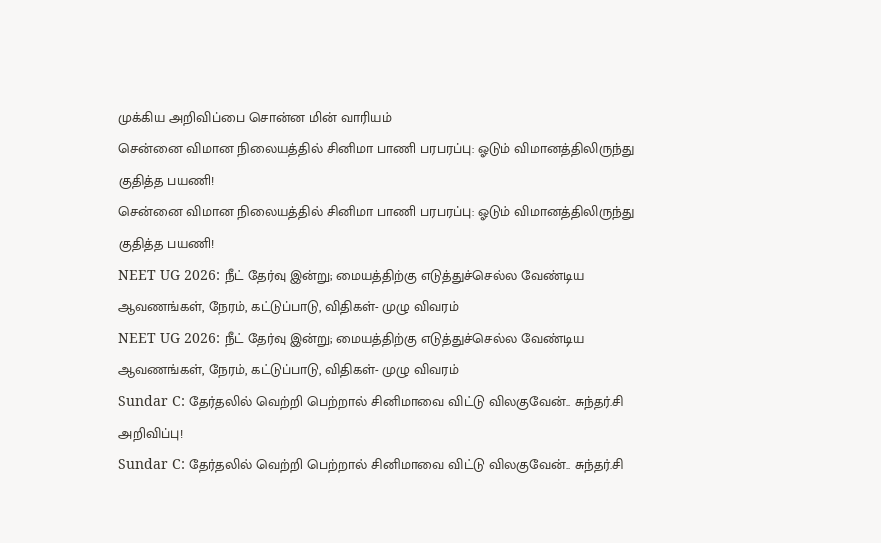முக்கிய அறிவிப்பை சொன்ன மின் வாரியம்
சென்னை விமான நிலையத்தில் சினிமா பாணி பரபரப்பு: ஓடும் விமானத்திலிருந்து குதித்த பயணி!
சென்னை விமான நிலையத்தில் சினிமா பாணி பரபரப்பு: ஓடும் விமானத்திலிருந்து குதித்த பயணி!
NEET UG 2026: நீட் தேர்வு இன்று; மையத்திற்கு எடுத்துச்செல்ல வேண்டிய ஆவணங்கள், நேரம், கட்டுப்பாடு, விதிகள்- முழு விவரம்
NEET UG 2026: நீட் தேர்வு இன்று; மையத்திற்கு எடுத்துச்செல்ல வேண்டிய ஆவணங்கள், நேரம், கட்டுப்பாடு, விதிகள்- முழு விவரம்
Sundar C: தேர்தலில் வெற்றி பெற்றால் சினிமாவை விட்டு விலகுவேன்.. சுந்தர்.சி அறிவிப்பு!
Sundar C: தேர்தலில் வெற்றி பெற்றால் சினிமாவை விட்டு விலகுவேன்.. சுந்தர்.சி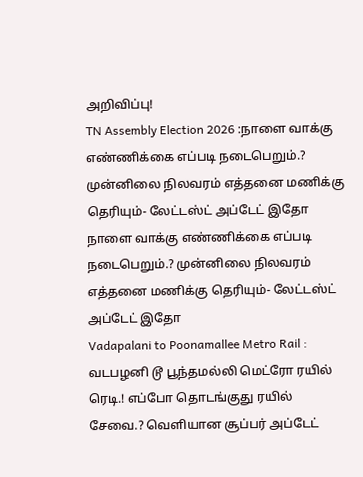அறிவிப்பு!
TN Assembly Election 2026 :நாளை வாக்கு எண்ணிக்கை எப்படி நடைபெறும்.? முன்னிலை நிலவரம் எத்தனை மணிக்கு தெரியும்- லேட்டஸ்ட் அப்டேட் இதோ
நாளை வாக்கு எண்ணிக்கை எப்படி நடைபெறும்.? முன்னிலை நிலவரம் எத்தனை மணிக்கு தெரியும்- லேட்டஸ்ட் அப்டேட் இதோ
Vadapalani to Poonamallee Metro Rail : வடபழனி டூ பூந்தமல்லி மெட்ரோ ரயில் ரெடி.! எப்போ தொடங்குது ரயில் சேவை.? வெளியான சூப்பர் அப்டேட்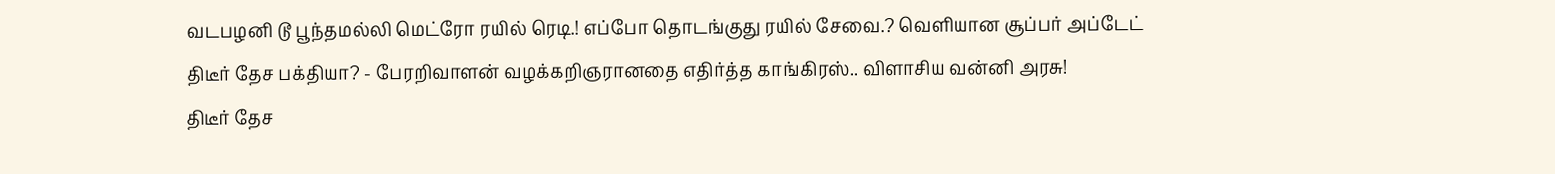வடபழனி டூ பூந்தமல்லி மெட்ரோ ரயில் ரெடி.! எப்போ தொடங்குது ரயில் சேவை.? வெளியான சூப்பர் அப்டேட்
திடீர் தேச பக்தியா? - பேரறிவாளன் வழக்கறிஞரானதை எதிர்த்த காங்கிரஸ்.. விளாசிய வன்னி அரசு!
திடீர் தேச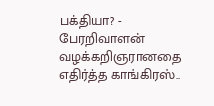பக்தியா? - பேரறிவாளன் வழக்கறிஞரானதை எதிர்த்த காங்கிரஸ்..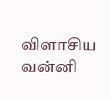விளாசிய வன்னி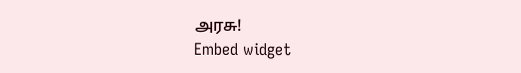அரசு!
Embed widget